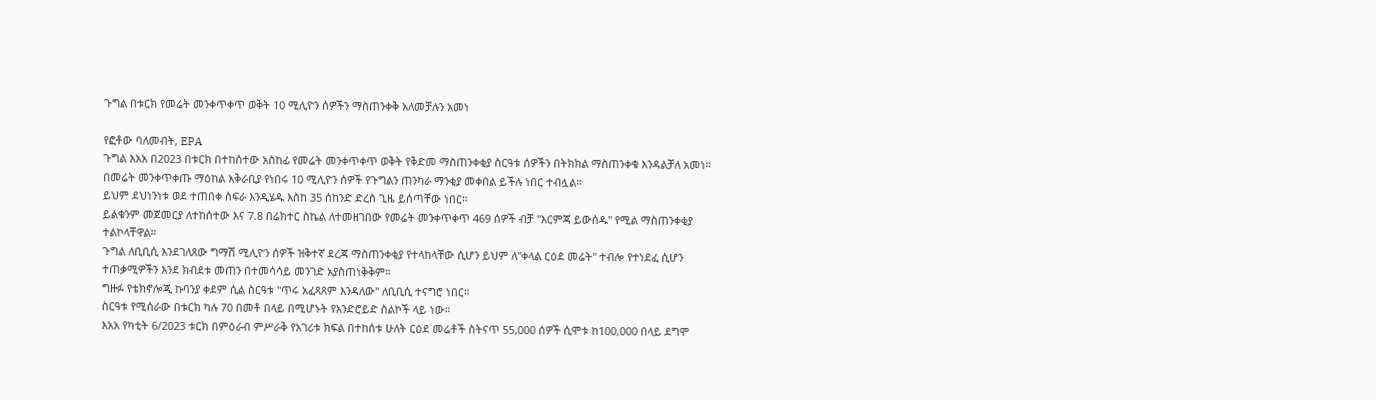ጉግል በቱርክ የመሬት መንቀጥቀጥ ወቅት 10 ሚሊዮን ሰዎችን ማስጠንቀቅ አለመቻሉን አመነ

የፎቶው ባለመብት, EPA
ጉግል እአአ በ2023 በቱርክ በተከሰተው አስከፊ የመሬት መንቀጥቀጥ ወቅት የቅድመ ማስጠንቀቂያ ስርዓቱ ሰዎችን በትክክል ማስጠንቀቁ እንዳልቻለ አመነ።
በመሬት መንቀጥቀጡ ማዕከል አቅራቢያ የነበሩ 10 ሚሊዮን ሰዎች የጉግልን ጠንካራ ማንቂያ መቀበል ይችሉ ነበር ተብሏል።
ይህም ደህነንነቱ ወደ ተጠበቀ ስፍራ እንዲሄዱ እስከ 35 ሰከንድ ድረስ ጊዜ ይሰጣቸው ነበር።
ይልቁንም መጀመርያ ለተከሰተው እና 7.8 በሬክተር ስኬል ለተመዘገበው የመሬት መንቀጥቀጥ 469 ሰዎች ብቻ "እርምጃ ይውሰዱ" የሚል ማስጠንቀቂያ ተልኮላቸዋል።
ጉግል ለቢቢሲ እንደገለጸው ግማሽ ሚሊዮን ሰዎች ዝቅተኛ ደረጃ ማስጠንቀቂያ የተላከላቸው ሲሆን ይህም ለ"ቀላል ርዕደ መሬት" ተብሎ የተነደፈ ሲሆን ተጠቃሚዎችን እንደ ክብደቱ መጠን በተመሳሳይ መንገድ አያስጠነቅቅም።
ግዙፉ የቴክኖሎጂ ኩባንያ ቀደም ሲል ስርዓቱ "ጥሩ አፈጻጸም እንዳለው" ለቢቢሲ ተናግሮ ነበር።
ስርዓቱ የሚሰራው በቱርክ ካሉ 70 በመቶ በላይ በሚሆኑት የአንድሮይድ ስልኮች ላይ ነው።
እአአ የካቲት 6/2023 ቱርክ በምዕራብ ምሥራቅ የአገሪቱ ክፍል በተከሰቱ ሁለት ርዕደ መሬቶች ስትናጥ 55,000 ሰዎች ሲሞቱ ከ100,000 በላይ ደግሞ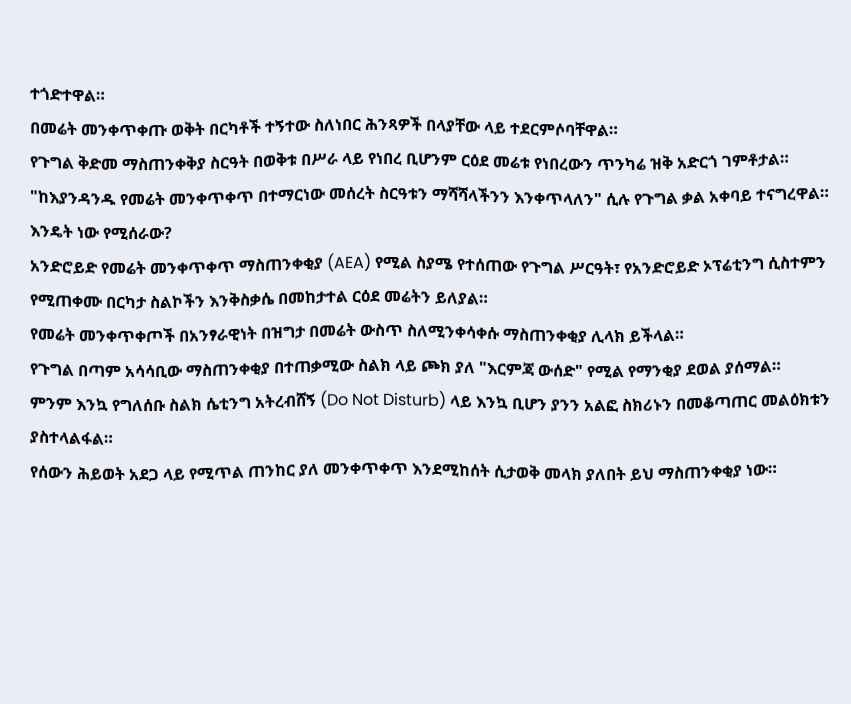ተጎድተዋል።
በመሬት መንቀጥቀጡ ወቅት በርካቶች ተኝተው ስለነበር ሕንጻዎች በላያቸው ላይ ተደርምሶባቸዋል።
የጉግል ቅድመ ማስጠንቀቅያ ስርዓት በወቅቱ በሥራ ላይ የነበረ ቢሆንም ርዕደ መሬቱ የነበረውን ጥንካሬ ዝቅ አድርጎ ገምቶታል።
"ከእያንዳንዱ የመሬት መንቀጥቀጥ በተማርነው መሰረት ስርዓቱን ማሻሻላችንን እንቀጥላለን" ሲሉ የጉግል ቃል አቀባይ ተናግረዋል።
እንዴት ነው የሚሰራው?
አንድሮይድ የመሬት መንቀጥቀጥ ማስጠንቀቂያ (AEA) የሚል ስያሜ የተሰጠው የጉግል ሥርዓት፣ የአንድሮይድ ኦፕሬቲንግ ሲስተምን የሚጠቀሙ በርካታ ስልኮችን እንቅስቃሴ በመከታተል ርዕደ መሬትን ይለያል።
የመሬት መንቀጥቀጦች በአንፃራዊነት በዝግታ በመሬት ውስጥ ስለሚንቀሳቀሱ ማስጠንቀቂያ ሊላክ ይችላል።
የጉግል በጣም አሳሳቢው ማስጠንቀቂያ በተጠቃሚው ስልክ ላይ ጮክ ያለ "እርምጃ ውሰድ" የሚል የማንቂያ ደወል ያሰማል።
ምንም እንኳ የግለሰቡ ስልክ ሴቲንግ አትረብሸኝ (Do Not Disturb) ላይ እንኳ ቢሆን ያንን አልፎ ስክሪኑን በመቆጣጠር መልዕክቱን ያስተላልፋል።
የሰውን ሕይወት አደጋ ላይ የሚጥል ጠንከር ያለ መንቀጥቀጥ እንደሚከሰት ሲታወቅ መላክ ያለበት ይህ ማስጠንቀቂያ ነው።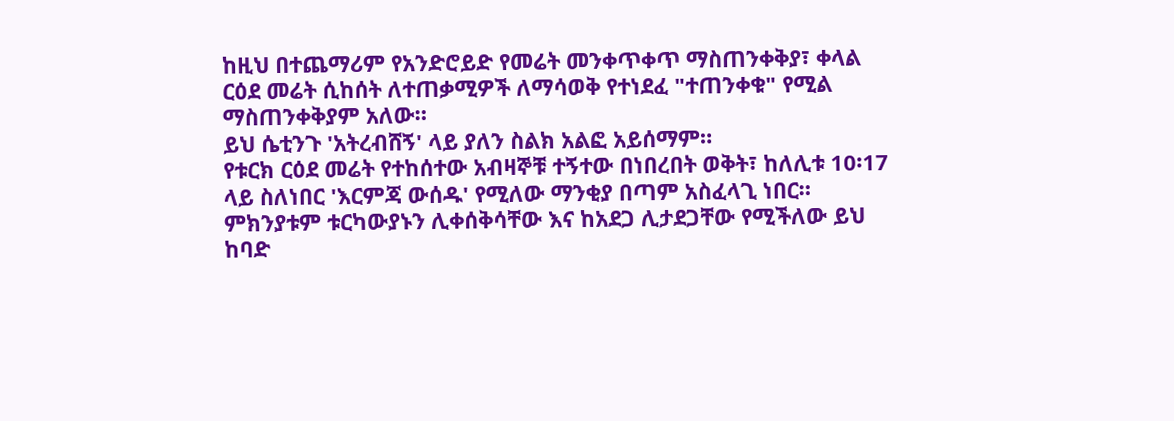ከዚህ በተጨማሪም የአንድሮይድ የመሬት መንቀጥቀጥ ማስጠንቀቅያ፣ ቀላል ርዕደ መሬት ሲከሰት ለተጠቃሚዎች ለማሳወቅ የተነደፈ "ተጠንቀቁ" የሚል ማስጠንቀቅያም አለው።
ይህ ሴቲንጉ 'አትረብሸኝ' ላይ ያለን ስልክ አልፎ አይሰማም።
የቱርክ ርዕደ መሬት የተከሰተው አብዛኞቹ ተኝተው በነበረበት ወቅት፣ ከለሊቱ 10፡17 ላይ ስለነበር 'እርምጃ ውሰዱ' የሚለው ማንቂያ በጣም አስፈላጊ ነበር።
ምክንያቱም ቱርካውያኑን ሊቀሰቅሳቸው እና ከአደጋ ሊታደጋቸው የሚችለው ይህ ከባድ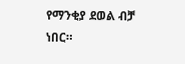የማንቂያ ደወል ብቻ ነበር።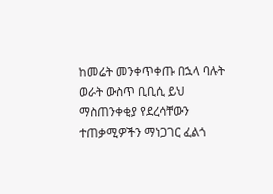ከመሬት መንቀጥቀጡ በኋላ ባሉት ወራት ውስጥ ቢቢሲ ይህ ማስጠንቀቂያ የደረሳቸውን ተጠቃሚዎችን ማነጋገር ፈልጎ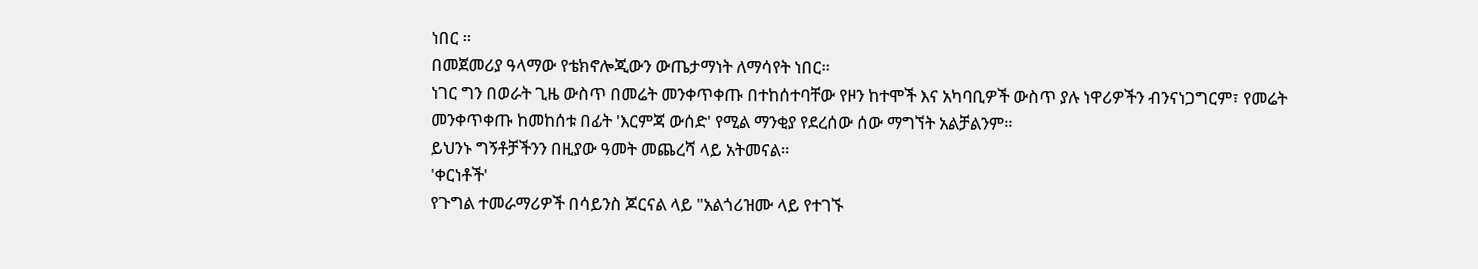ነበር ።
በመጀመሪያ ዓላማው የቴክኖሎጂውን ውጤታማነት ለማሳየት ነበር።
ነገር ግን በወራት ጊዜ ውስጥ በመሬት መንቀጥቀጡ በተከሰተባቸው የዞን ከተሞች እና አካባቢዎች ውስጥ ያሉ ነዋሪዎችን ብንናነጋግርም፣ የመሬት መንቀጥቀጡ ከመከሰቱ በፊት 'እርምጃ ውሰድ' የሚል ማንቂያ የደረሰው ሰው ማግኘት አልቻልንም።
ይህንኑ ግኝቶቻችንን በዚያው ዓመት መጨረሻ ላይ አትመናል።
'ቀርነቶች'
የጉግል ተመራማሪዎች በሳይንስ ጆርናል ላይ "አልጎሪዝሙ ላይ የተገኙ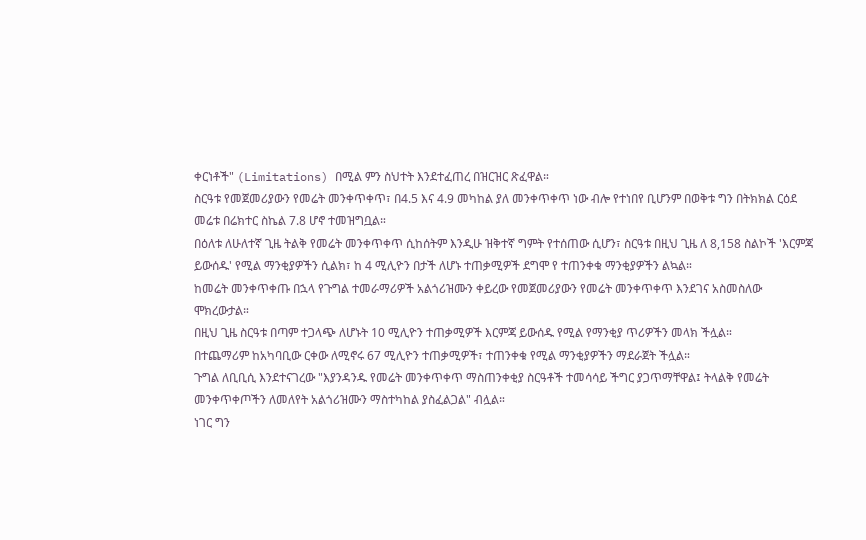ቀርነቶች" (Limitations) በሚል ምን ስህተት እንደተፈጠረ በዝርዝር ጽፈዋል።
ስርዓቱ የመጀመሪያውን የመሬት መንቀጥቀጥ፣ በ4.5 እና 4.9 መካከል ያለ መንቀጥቀጥ ነው ብሎ የተነበየ ቢሆንም በወቅቱ ግን በትክክል ርዕደ መሬቱ በሬክተር ስኬል 7.8 ሆኖ ተመዝግቧል።
በዕለቱ ለሁለተኛ ጊዜ ትልቅ የመሬት መንቀጥቀጥ ሲከሰትም እንዲሁ ዝቅተኛ ግምት የተሰጠው ሲሆን፣ ስርዓቱ በዚህ ጊዜ ለ 8,158 ስልኮች 'እርምጃ ይውሰዱ' የሚል ማንቂያዎችን ሲልክ፣ ከ 4 ሚሊዮን በታች ለሆኑ ተጠቃሚዎች ደግሞ የ ተጠንቀቁ ማንቂያዎችን ልኳል።
ከመሬት መንቀጥቀጡ በኋላ የጉግል ተመራማሪዎች አልጎሪዝሙን ቀይረው የመጀመሪያውን የመሬት መንቀጥቀጥ እንደገና አስመስለው ሞክረውታል።
በዚህ ጊዜ ስርዓቱ በጣም ተጋላጭ ለሆኑት 10 ሚሊዮን ተጠቃሚዎች እርምጃ ይውሰዱ የሚል የማንቂያ ጥሪዎችን መላክ ችሏል።
በተጨማሪም ከአካባቢው ርቀው ለሚኖሩ 67 ሚሊዮን ተጠቃሚዎች፣ ተጠንቀቁ የሚል ማንቂያዎችን ማደራጀት ችሏል።
ጉግል ለቢቢሲ እንደተናገረው "እያንዳንዱ የመሬት መንቀጥቀጥ ማስጠንቀቂያ ስርዓቶች ተመሳሳይ ችግር ያጋጥማቸዋል፤ ትላልቅ የመሬት መንቀጥቀጦችን ለመለየት አልጎሪዝሙን ማስተካከል ያስፈልጋል" ብሏል።
ነገር ግን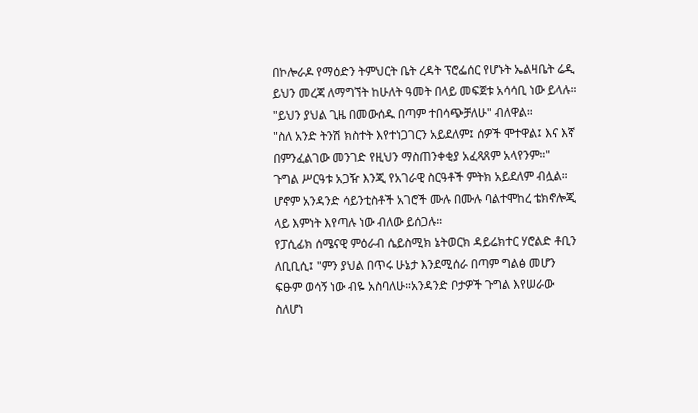በኮሎራዶ የማዕድን ትምህርት ቤት ረዳት ፕሮፌሰር የሆኑት ኤልዛቤት ሬዲ ይህን መረጃ ለማግኘት ከሁለት ዓመት በላይ መፍጀቱ አሳሳቢ ነው ይላሉ።
"ይህን ያህል ጊዜ በመውሰዱ በጣም ተበሳጭቻለሁ" ብለዋል።
"ስለ አንድ ትንሽ ክስተት እየተነጋገርን አይደለም፤ ሰዎች ሞተዋል፤ እና እኛ በምንፈልገው መንገድ የዚህን ማስጠንቀቂያ አፈጻጸም አላየንም።"
ጉግል ሥርዓቱ አጋዥ እንጂ የአገራዊ ስርዓቶች ምትክ አይደለም ብሏል።
ሆኖም አንዳንድ ሳይንቲስቶች አገሮች ሙሉ በሙሉ ባልተሞከረ ቴክኖሎጂ ላይ እምነት እየጣሉ ነው ብለው ይሰጋሉ።
የፓሲፊክ ሰሜናዊ ምዕራብ ሴይስሚክ ኔትወርክ ዳይሬክተር ሃሮልድ ቶቢን ለቢቢሲ፤ "ምን ያህል በጥሩ ሁኔታ እንደሚሰራ በጣም ግልፅ መሆን ፍፁም ወሳኝ ነው ብዬ አስባለሁ።አንዳንድ ቦታዎች ጉግል እየሠራው ስለሆነ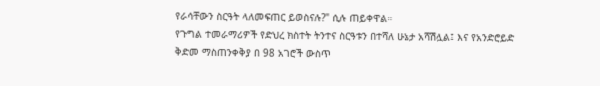የራሳቸውን ስርዓት ላለመፍጠር ይወስናሉ?" ሲሉ ጠይቀዋል።
የጉግል ተመራማሪዎች የድህረ ክስተት ትንተና ስርዓቱን በተሻለ ሁኔታ አሻሽሏል፤ እና የአንድሮይድ ቅድመ ማስጠንቀቅያ በ 98 አገሮች ውስጥ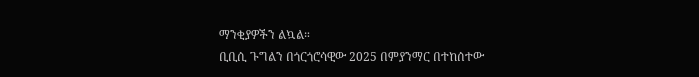ማንቂያዎችን ልኳል።
ቢቢሲ ጉግልን በጎርጎሮሳዊው 2025 በምያንማር በተከሰተው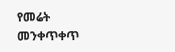የመሬት መንቀጥቀጥ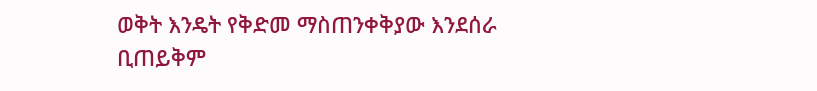ወቅት እንዴት የቅድመ ማስጠንቀቅያው እንደሰራ ቢጠይቅም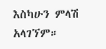እስካሁን ምላሽ አላገኘም።